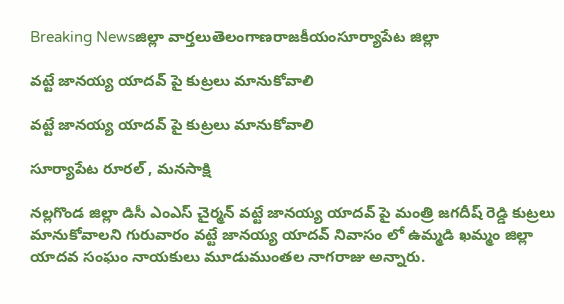Breaking Newsజిల్లా వార్తలుతెలంగాణరాజకీయంసూర్యాపేట జిల్లా

వట్టే జానయ్య యాదవ్ పై కుట్రలు మానుకోవాలి

వట్టే జానయ్య యాదవ్ పై కుట్రలు మానుకోవాలి

సూర్యాపేట రూరల్ , మనసాక్షి

నల్లగొండ జిల్లా డిసీ ఎంఎస్ చైర్మన్ వట్టే జానయ్య యాదవ్ పై మంత్రి జగదీష్ రెడ్డి కుట్రలు మానుకోవాలని గురువారం వట్టే జానయ్య యాదవ్ నివాసం లో ఉమ్మడి ఖమ్మం జిల్లా యాదవ సంఘం నాయకులు మూడుముంతల నాగరాజు అన్నారు.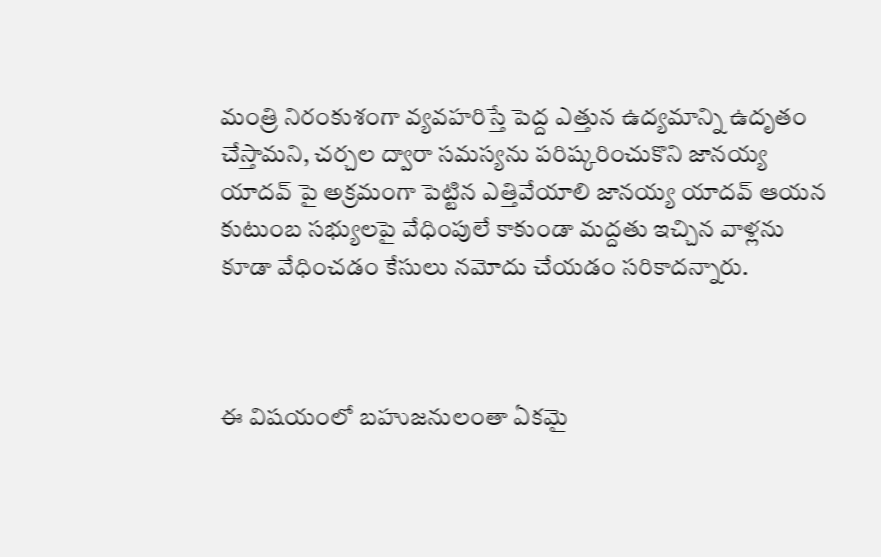మంత్రి నిరంకుశంగా వ్యవహరిస్తే పెద్ద ఎత్తున ఉద్యమాన్ని ఉదృతం చేస్తామని, చర్చల ద్వారా సమస్యను పరిష్కరించుకొని జానయ్య యాదవ్ పై అక్రమంగా పెట్టిన ఎత్తివేయాలి జానయ్య యాదవ్ ఆయన కుటుంబ సభ్యులపై వేధింపులే కాకుండా మద్దతు ఇచ్చిన వాళ్లను కూడా వేధించడం కేసులు నమోదు చేయడం సరికాదన్నారు.



ఈ విషయంలో బహుజనులంతా ఏకమై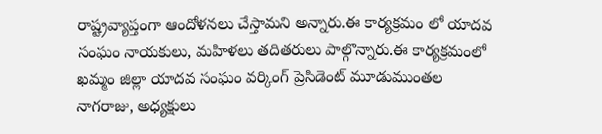రాష్ట్రవ్యాప్తంగా ఆందోళనలు చేస్తామని అన్నారు.ఈ కార్యక్రమం లో యాదవ సంఘం నాయకులు, మహిళలు తదితరులు పాల్గొన్నారు.ఈ కార్యక్రమంలో ఖమ్మం జిల్లా యాదవ సంఘం వర్కింగ్ ప్రెసిడెంట్ మూడుముంతల నాగరాజు, అధ్యక్షులు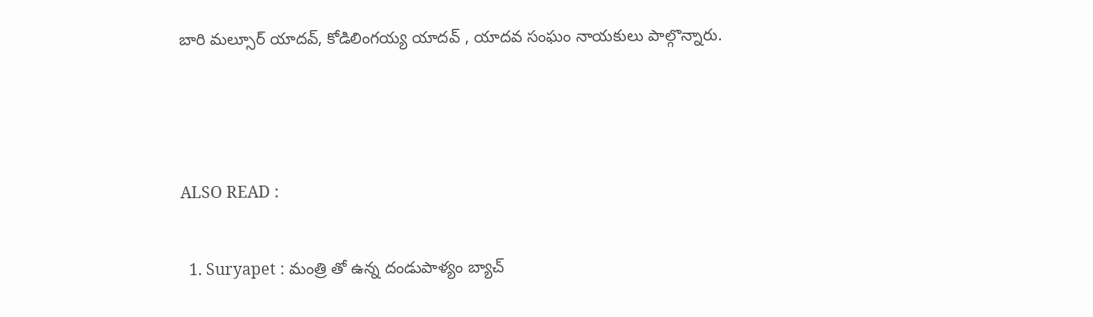బారి మల్సూర్ యాదవ్, కోడిలింగయ్య యాదవ్ , యాదవ సంఘం నాయకులు పాల్గొన్నారు.



ALSO READ :

  1. Suryapet : మంత్రి తో ఉన్న దండుపాళ్యం బ్యాచ్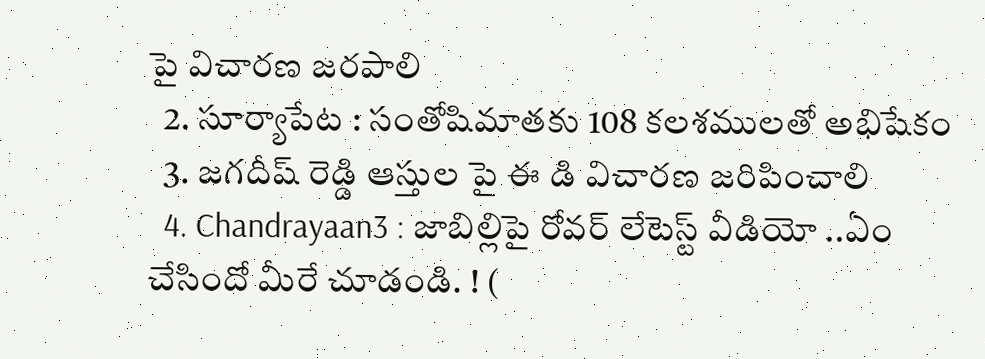పై విచారణ జరపాలి
  2. సూర్యాపేట : సంతోషిమాతకు 108 కలశములతో అభిషేకం
  3. జగదీష్ రెడ్డి ఆస్తుల పై ఈ డి విచారణ జరిపించాలి
  4. Chandrayaan3 : జాబిల్లిపై రోవర్ లేటెస్ట్ వీడియో ..ఏం చేసిందో మీరే చూడండి. ! (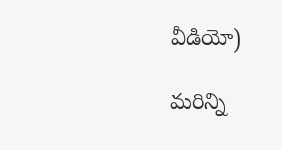వీడియో)

మరిన్ని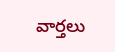వార్తలు